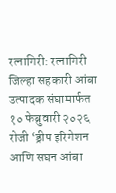रत्नागिरी: रत्नागिरी जिल्हा सहकारी आंबा उत्पादक संघामार्फत १० फेब्रुवारी २०२६ रोजी ‘ड्रीप इरिगेशन आणि सघन आंबा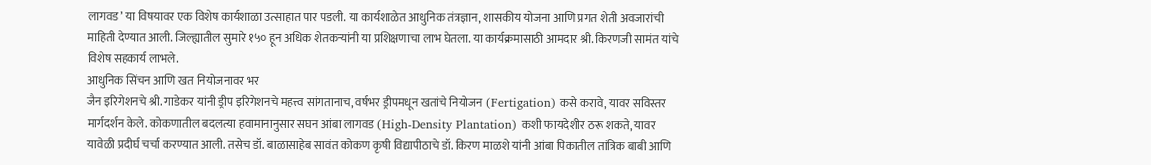लागवड’ या विषयावर एक विशेष कार्यशाळा उत्साहात पार पडली. या कार्यशाळेत आधुनिक तंत्रज्ञान, शासकीय योजना आणि प्रगत शेती अवजारांची माहिती देण्यात आली. जिल्ह्यातील सुमारे १५० हून अधिक शेतकऱ्यांनी या प्रशिक्षणाचा लाभ घेतला. या कार्यक्रमासाठी आमदार श्री. किरणजी सामंत यांचे विशेष सहकार्य लाभले.
आधुनिक सिंचन आणि खत नियोजनावर भर
जैन इरिगेशनचे श्री. गाडेकर यांनी ड्रीप इरिगेशनचे महत्त्व सांगतानाच, वर्षभर ड्रीपमधून खतांचे नियोजन (Fertigation) कसे करावे, यावर सविस्तर मार्गदर्शन केले. कोकणातील बदलत्या हवामानानुसार सघन आंबा लागवड (High-Density Plantation) कशी फायदेशीर ठरू शकते, यावर यावेळी प्रदीर्घ चर्चा करण्यात आली. तसेच डॉ. बाळासाहेब सावंत कोकण कृषी विद्यापीठाचे डॉ. किरण माळशे यांनी आंबा पिकातील तांत्रिक बाबी आणि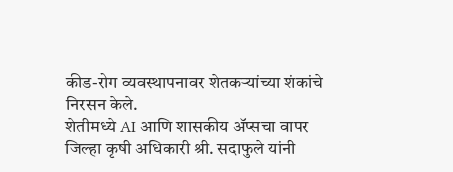कीड-रोग व्यवस्थापनावर शेतकऱ्यांच्या शंकांचे निरसन केले.
शेतीमध्ये AI आणि शासकीय ॲप्सचा वापर
जिल्हा कृषी अधिकारी श्री. सदाफुले यांनी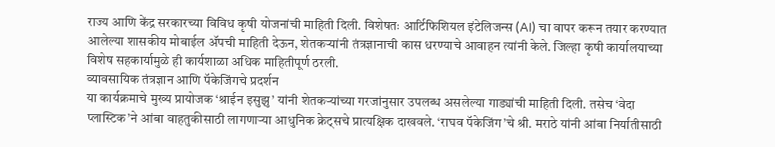राज्य आणि केंद्र सरकारच्या विविध कृषी योजनांची माहिती दिली. विशेषतः आर्टिफिशियल इंटेलिजन्स (AI) चा वापर करून तयार करण्यात आलेल्या शासकीय मोबाईल ॲपची माहिती देऊन, शेतकऱ्यांनी तंत्रज्ञानाची कास धरण्याचे आवाहन त्यांनी केले. जिल्हा कृषी कार्यालयाच्या विशेष सहकार्यामुळे ही कार्यशाळा अधिक माहितीपूर्ण ठरली.
व्यावसायिक तंत्रज्ञान आणि पॅकेजिंगचे प्रदर्शन
या कार्यक्रमाचे मुख्य प्रायोजक ‘श्राईन इसुझु’ यांनी शेतकऱ्यांच्या गरजांनुसार उपलब्ध असलेल्या गाड्यांची माहिती दिली. तसेच ‘वेदा प्लास्टिक’ने आंबा वाहतुकीसाठी लागणाऱ्या आधुनिक क्रेट्सचे प्रात्यक्षिक दाखवले. ‘राघव पॅकेजिंग’चे श्री. मराठे यांनी आंबा निर्यातीसाठी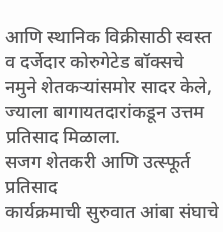आणि स्थानिक विक्रीसाठी स्वस्त व दर्जेदार कोरुगेटेड बॉक्सचे नमुने शेतकऱ्यांसमोर सादर केले, ज्याला बागायतदारांकडून उत्तम प्रतिसाद मिळाला.
सजग शेतकरी आणि उत्स्फूर्त प्रतिसाद
कार्यक्रमाची सुरुवात आंबा संघाचे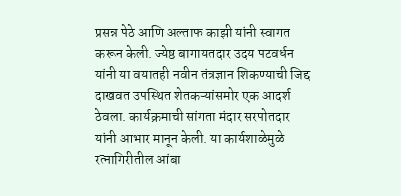प्रसन्न पेठे आणि अल्ताफ काझी यांनी स्वागत करून केली. ज्येष्ठ बागायतदार उदय पटवर्धन यांनी या वयातही नवीन तंत्रज्ञान शिकण्याची जिद्द दाखवत उपस्थित शेतकऱ्यांसमोर एक आदर्श ठेवला. कार्यक्रमाची सांगता मंदार सरपोतदार यांनी आभार मानून केली. या कार्यशाळेमुळे रत्नागिरीतील आंबा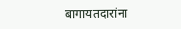बागायतदारांना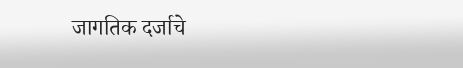जागतिक दर्जाचे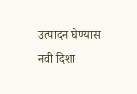उत्पादन घेण्यास नवी दिशा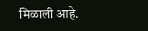मिळाली आहे.